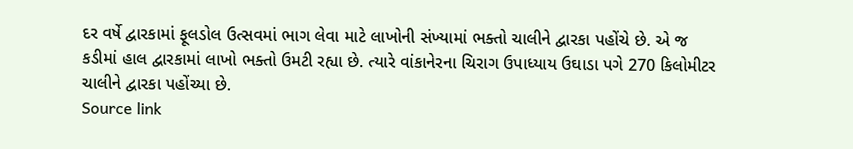દર વર્ષે દ્વારકામાં ફૂલડોલ ઉત્સવમાં ભાગ લેવા માટે લાખોની સંખ્યામાં ભક્તો ચાલીને દ્વારકા પહોંચે છે. એ જ કડીમાં હાલ દ્વારકામાં લાખો ભક્તો ઉમટી રહ્યા છે. ત્યારે વાંકાનેરના ચિરાગ ઉપાધ્યાય ઉઘાડા પગે 270 કિલોમીટર ચાલીને દ્વારકા પહોંચ્યા છે.
Source link